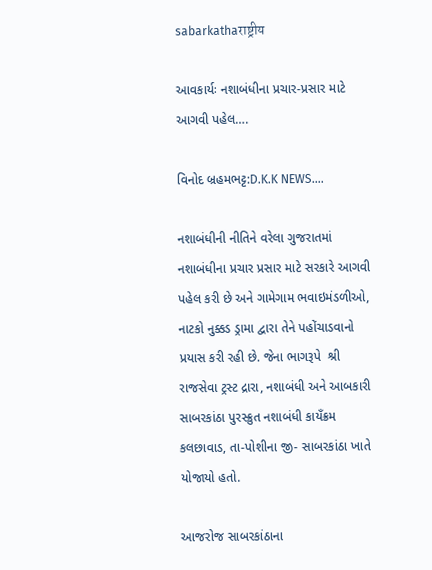sabarkathaराष्ट्रीय

આવકાર્યઃ નશાબંધીના પ્રચાર-પ્રસાર માટે આગવી પહેલ….

વિનોદ બ્રહમભટ્ટ:D.K.K NEWS….

નશાબંધીની નીતિને વરેલા ગુજરાતમાં નશાબંધીના પ્રચાર પ્રસાર માટે સરકારે આગવી પહેલ કરી છે અને ગામેગામ ભવાઇમંડળીઓ, નાટકો નુક્કડ ડ્રામા દ્વારા તેને પહોંચાડવાનો પ્રયાસ કરી રહી છે. જેના ભાગરૂપે  શ્રી રાજસેવા ટ્રસ્ટ દ્રારા, નશાબંધી અને આબકારી સાબરકાંઠા પુરસ્ક્રુત નશાબંધી કાયઁક્રમ કલછાવાડ, તા-પોશીના જી- સાબરકાંઠા ખાતે યોજાયો હતો.

આજરોજ સાબરકાંઠાના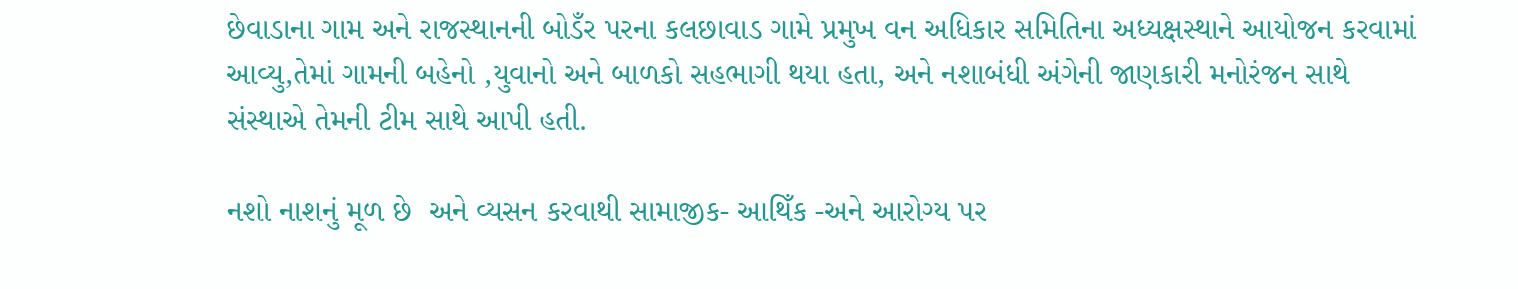છેવાડાના ગામ અને રાજસ્થાનની બોડઁર પરના કલછાવાડ ગામે પ્રમુખ વન અધિકાર સમિતિના અધ્યક્ષસ્થાને આયોજન કરવામાં આવ્યુ,તેમાં ગામની બહેનો ,યુવાનો અને બાળકો સહભાગી થયા હતા, અને નશાબંધી અંગેની જાણકારી મનોરંજન સાથે સંસ્થાએ તેમની ટીમ સાથે આપી હતી.

નશો નાશનું મૂળ છે  અને વ્યસન કરવાથી સામાજીક- આથિઁક -અને આરોગ્ય પર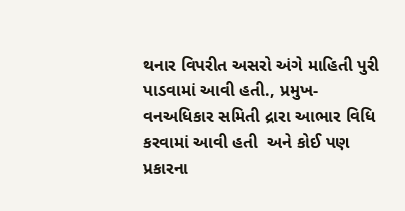થનાર વિપરીત અસરો અંગે માહિતી પુરી પાડવામાં આવી હતી., પ્રમુખ- વનઅધિકાર સમિતી દ્રારા આભાર વિધિ કરવામાં આવી હતી  અને કોઈ પણ પ્રકારના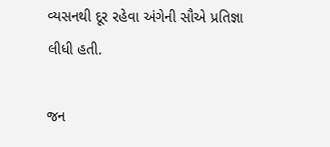વ્યસનથી દૂર રહેવા અંગેની સૌએ પ્રતિજ્ઞા લીધી હતી.

જન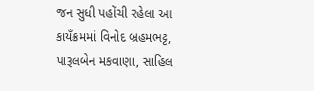જન સુધી પહોંચી રહેલા આ કાયઁક્રમમાં વિનોદ બ્રહમભટ્ટ, પારૂલબેન મકવાણા, સાહિલ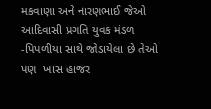મકવાણા અને નારણભાઈ જેઓ આદિવાસી પ્રગતિ યુવક મંડળ -પિપળીયા સાથે જોડાયેલા છે તેઓ પણ  ખાસ હાજર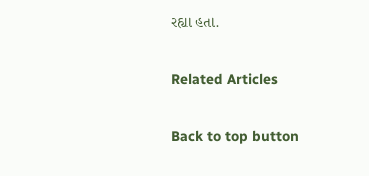રહ્યા હતા.

Related Articles

Back to top button